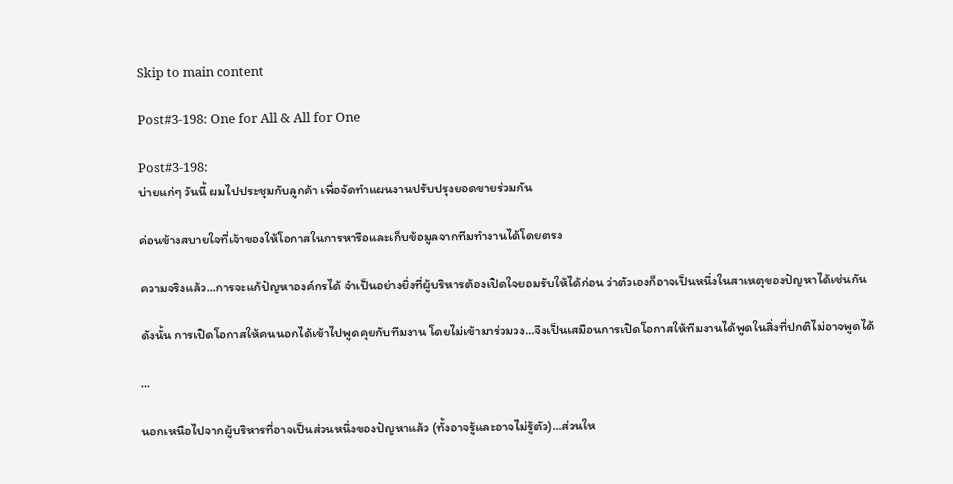Skip to main content

Post#3-198: One for All & All for One

Post#3-198:
บ่ายแก่ๆ วันนี้ ผมไปประชุมกับลูกค้า เพื่อจัดทำแผนงานปรับปรุงยอดขายร่วมกัน

ค่อนข้างสบายใจที่เจ้าของให้โอกาสในการหารือและเก็บข้อมูลจากทีมทำงานได้โดยตรง

ความจริงแล้ว...การจะแก้ปัญหาองค์กรได้ จำเป็นอย่างยิ่งที่ผู้บริหารต้องเปิดใจยอมรับให้ได้ก่อน ว่าตัวเองก็อาจเป็นหนึ่งในสาเหตุของปัญหาได้เช่นกัน

ดังนั้น การเปิดโอกาสให้คนนอกได้เข้าไปพูดคุยกับทีมงาน โดยไม่เข้ามาร่วมวง...จึงเป็นเสมือนการเปิดโอกาสให้ทีมงานได้พูดในสิ่งที่ปกติไม่อาจพูดได้

...

นอกเหนือไปจากผู้บริหารที่อาจเป็นส่วนหนึ่งของปัญหาแล้ว (ทั้งอาจรู้และอาจไม่รู้ตัว)...ส่วนให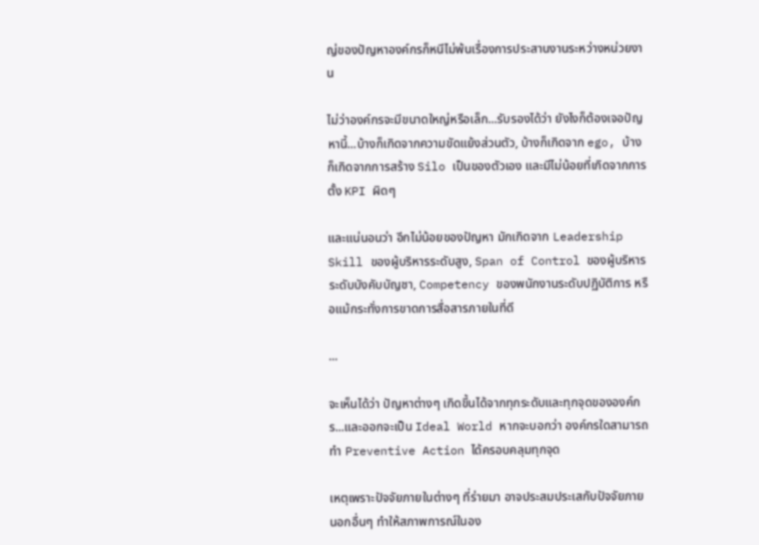ญ่ของปัญหาองค์กรก็หนีไม่พ้นเรื่องการประสานงานระหว่างหน่วยงาน

ไม่ว่าองค์กรจะมีขนาดใหญ่หรือเล็ก...รับรองได้ว่า ยังไงก็ต้องเจอปัญหานี้...บ้างก็เกิดจากความขัดแย้งส่วนตัว, บ้างก็เกิดจาก ego, บ้างก็เกิดจากการสร้าง Silo เป็นของตัวเอง และมีไม่น้อยที่เกิดจากการตั้ง KPI ผิดๆ

และแน่นอนว่า อีกไม่น้อยของปัญหา มักเกิดจาก Leadership Skill ของผู้บริหารระดับสูง, Span of Control ของผู้บริหารระดับบังคับบัญชา, Competency ของพนักงานระดับปฏิบัติการ หรือแม้กระทั่งการขาดการสื่อสารภายในที่ดี

...

จะเห็นได้ว่า ปัญหาต่างๆ เกิดขึ้นได้จากทุกระดับและทุกจุดขององค์กร...และออกจะเป็น Ideal World หากจะบอกว่า องค์กรใดสามารถทำ Preventive Action ได้ครอบคลุมทุกจุด

เหตุเพราะปัจจัยภายในต่างๆ ที่ร่ายมา อาจประสมประเสกับปัจจัยภายนอกอื่นๆ ทำให้สภาพการณ์ในอง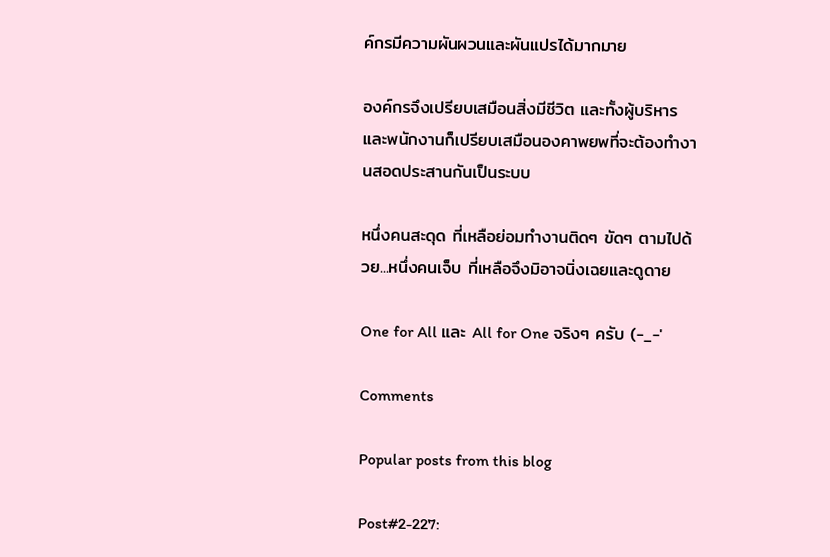ค์กรมีความผันผวนและผันแปรได้มากมาย

องค์กรจึงเปรียบเสมือนสิ่งมีชีวิต และทั้งผู้บริหารและพนักงานก็เปรียบเสมือนองคาพยพที่จะต้องทำงานสอดประสานกันเป็นระบบ

หนึ่งคนสะดุด ที่เหลือย่อมทำงานติดๆ ขัดๆ ตามไปด้วย...หนึ่งคนเจ็บ ที่เหลือจึงมิอาจนิ่งเฉยและดูดาย

One for All และ All for One จริงๆ ครับ (-_-'

Comments

Popular posts from this blog

Post#2-227: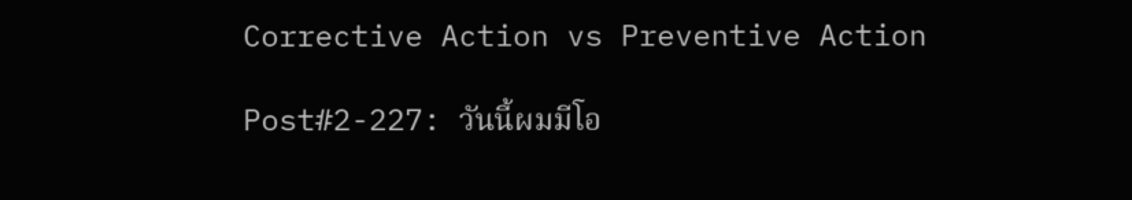Corrective Action vs Preventive Action

Post#2-227: วันนี้ผมมีโอ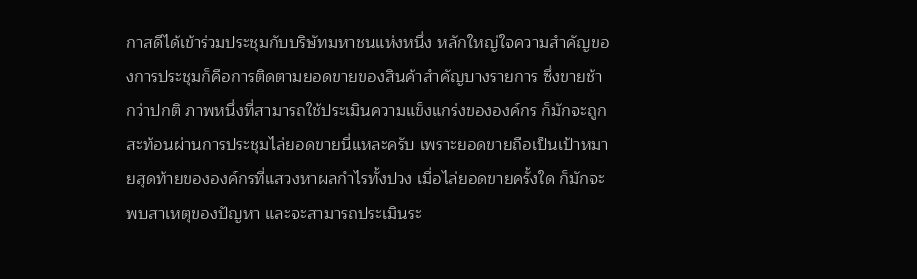กาสดีได้เข้าร่วมประชุมกับบริษัทมหาชนแห่งหนึ่ง หลักใหญ่ใจความสำคัญของการประชุมก็คือการติดตามยอดขายของสินค้าสำคัญบางรายการ ซึ่งขายช้ากว่าปกติ ภาพหนึ่งที่สามารถใช้ประเมินความแข็งแกร่งขององค์กร ก็มักจะถูกสะท้อนผ่านการประชุมไล่ยอดขายนี่แหละครับ เพราะยอดขายถือเป็นเป้าหมายสุดท้ายขององค์กรที่แสวงหาผลกำไรทั้งปวง เมื่อไล่ยอดขายครั้งใด ก็มักจะพบสาเหตุของปัญหา และจะสามารถประเมินระ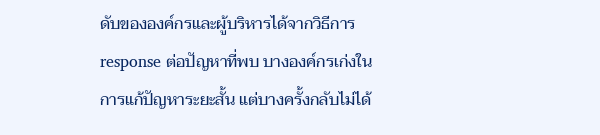ดับขององค์กรและผู้บริหารได้จากวิธีการ response ต่อปัญหาที่พบ บางองค์กรเก่งในการแก้ปัญหาระยะสั้น แต่บางครั้งกลับไม่ได้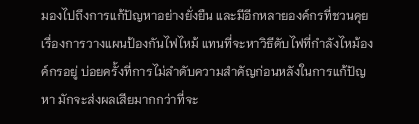มองไปถึงการแก้ปัญหาอย่างยั่งยืน และมีอีกหลายองค์กรที่ชวนคุยเรื่องการวางแผนป้องกันไฟไหม้ แทนที่จะหาวิธีดับไฟที่กำลังไหม้องค์กรอยู่ บ่อยครั้งที่การไม่ลำดับความสำคัญก่อนหลังในการแก้ปัญหา มักจะส่งผลเสียมากกว่าที่จะ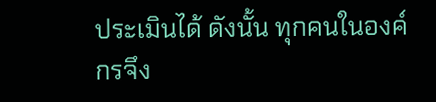ประเมินได้ ดังนั้น ทุกคนในองค์กรจึง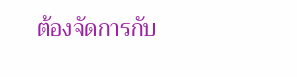ต้องจัดการกับ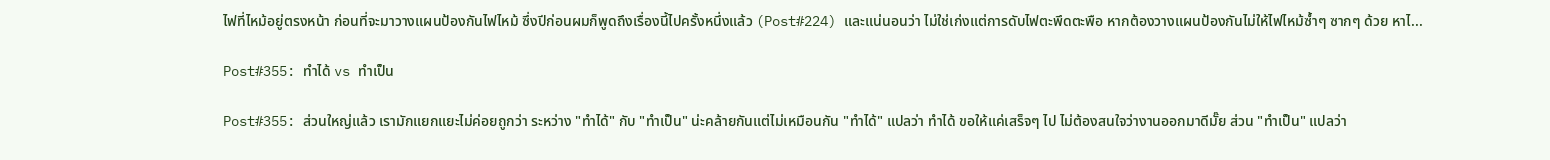ไฟที่ไหม้อยู่ตรงหน้า ก่อนที่จะมาวางแผนป้องกันไฟไหม้ ซึ่งปีก่อนผมก็พูดถึงเรื่องนี้ไปครั้งหนึ่งแล้ว (Post#224) และแน่นอนว่า ไม่ใช่เก่งแต่การดับไฟตะพึดตะพือ หากต้องวางแผนป้องกันไม่ให้ไฟไหม้ซ้ำๆ ซากๆ ด้วย หาไ...

Post#355: ทำได้ vs ทำเป็น

Post#355: ส่วนใหญ่แล้ว เรามักแยกแยะไม่ค่อยถูกว่า ระหว่าง "ทำได้" กับ "ทำเป็น" น่ะคล้ายกันแต่ไม่เหมือนกัน "ทำได้" แปลว่า ทำได้ ขอให้แค่เสร็จๆ ไป ไม่ต้องสนใจว่างานออกมาดีมั๊ย ส่วน "ทำเป็น" แปลว่า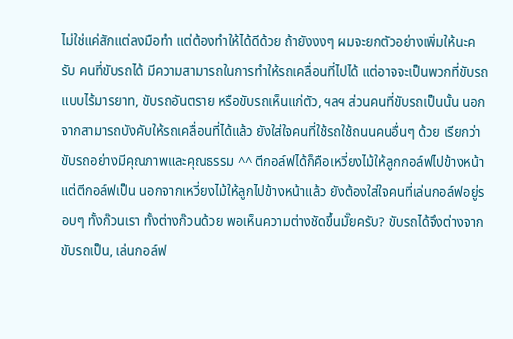ไม่ใช่แค่สักแต่ลงมือทำ แต่ต้องทำให้ได้ดีด้วย ถ้ายังงงๆ ผมจะยกตัวอย่างเพิ่มให้นะครับ คนที่ขับรถได้ มีความสามารถในการทำให้รถเคลื่อนที่ไปได้ แต่อาจจะเป็นพวกที่ขับรถแบบไร้มารยาท, ขับรถอันตราย หรือขับรถเห็นแก่ตัว, ฯลฯ ส่วนคนที่ขับรถเป็นนั้น นอกจากสามารถบังคับให้รถเคลื่อนที่ได้แล้ว ยังใส่ใจคนที่ใช้รถใช้ถนนคนอื่นๆ ด้วย เรียกว่าขับรถอย่างมีคุณภาพและคุณธรรม ^^ ตีกอล์ฟได้ก็คือเหวี่ยงไม้ให้ลูกกอล์ฟไปข้างหน้า แต่ตีกอล์ฟเป็น นอกจากเหวี่ยงไม้ให้ลูกไปข้างหน้าแล้ว ยังต้องใส่ใจคนที่เล่นกอล์ฟอยู่รอบๆ ทั้งก๊วนเรา ทั้งต่างก๊วนด้วย พอเห็นความต่างชัดขึ้นมั๊ยครับ? ขับรถได้จึงต่างจากขับรถเป็น, เล่นกอล์ฟ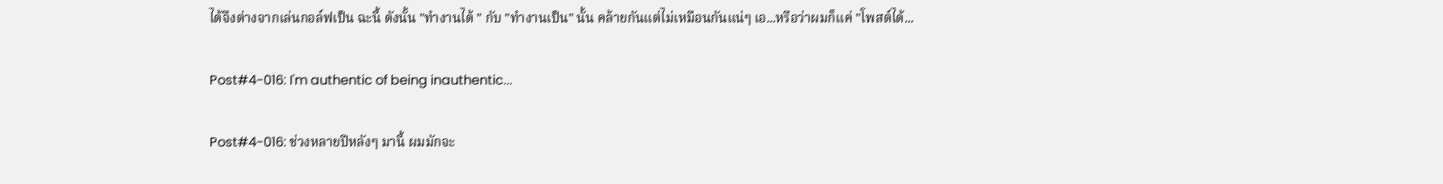ได้จึงต่างจากเล่นกอล์ฟเป็น ฉะนี้ ดังนั้น "ทำงานได้ " กับ "ทำงานเป็น" นั้น คล้ายกันแต่ไม่เหมือนกันแน่ๆ เอ...หรือว่าผมก็แค่ "โพสต์ได้...

Post#4-016: I'm authentic of being inauthentic...

Post#4-016: ช่วงหลายปีหลังๆ มานี้ ผมมักจะ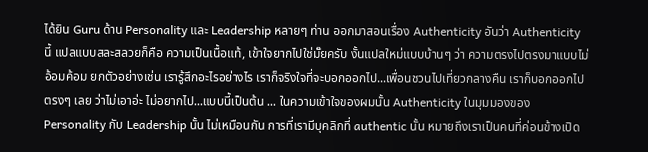ได้ยิน Guru ด้าน Personality และ Leadership หลายๆ ท่าน ออกมาสอนเรื่อง Authenticity อันว่า Authenticity นี้ แปลแบบสละสลวยก็คือ ความเป็นเนื้อแท้, เข้าใจยากไปใช่มั๊ยครับ งั้นแปลใหม่แบบบ้านๆ ว่า ความตรงไปตรงมาแบบไม่อ้อมค้อม ยกตัวอย่างเช่น เรารู้สึกอะไรอย่างไร เราก็จริงใจที่จะบอกออกไป...เพื่อนชวนไปเที่ยวกลางคืน เราก็บอกออกไปตรงๆ เลย ว่าไม่เอาอ่ะ ไม่อยากไป...แบบนี้เป็นต้น ... ในความเข้าใจของผมนั้น Authenticity ในมุมมองของ Personality กับ Leadership นั้น ไม่เหมือนกัน การที่เรามีบุคลิกที่ authentic นั้น หมายถึงเราเป็นคนที่ค่อนข้างเปิด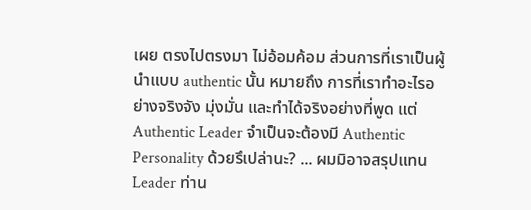เผย ตรงไปตรงมา ไม่อ้อมค้อม ส่วนการที่เราเป็นผู้นำแบบ authentic นั้น หมายถึง การที่เราทำอะไรอย่างจริงจัง มุ่งมั่น และทำได้จริงอย่างที่พูด แต่ Authentic Leader จำเป็นจะต้องมี Authentic Personality ด้วยรึเปล่านะ? ... ผมมิอาจสรุปแทน Leader ท่าน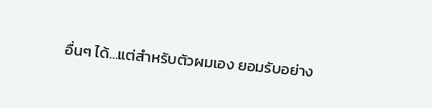อื่นๆ ได้...แต่สำหรับตัวผมเอง ยอมรับอย่าง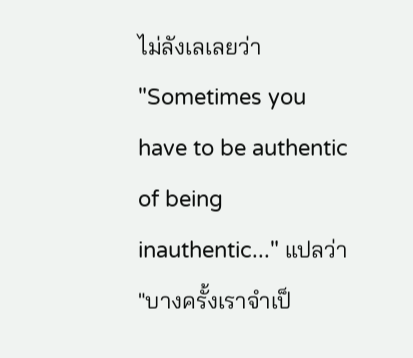ไม่ลังเลเลยว่า "Sometimes you have to be authentic of being inauthentic..." แปลว่า "บางครั้งเราจำเป็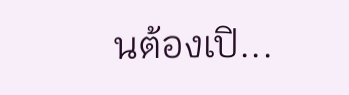นต้องเปิ...